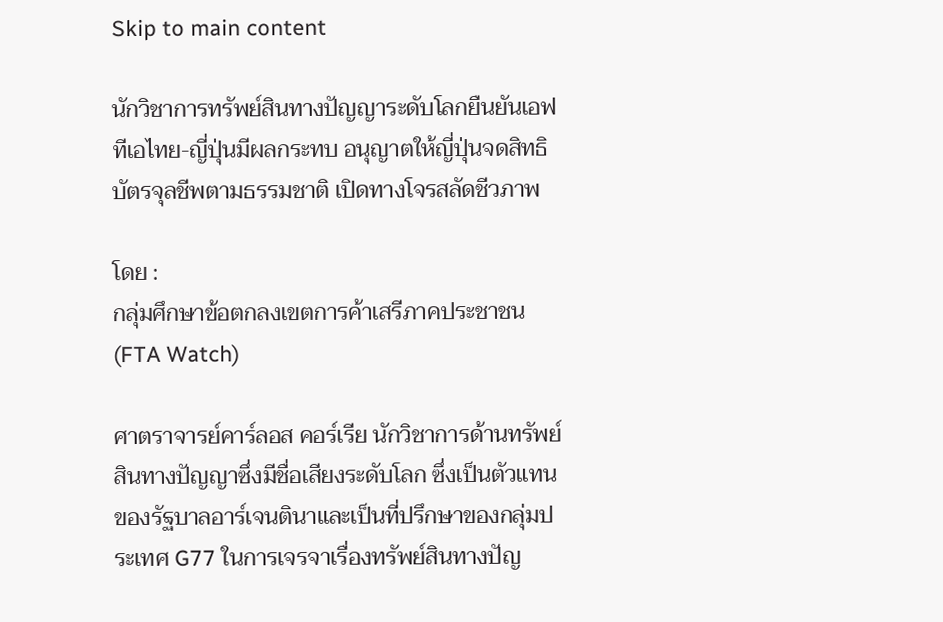Skip to main content

นักวิชาการทรัพย์สินทางปัญญาระดับโลกยืนยันเอฟทีเอไทย-ญี่ปุ่นมีผลกระทบ อนุญาตให้ญี่ปุ่นจดสิทธิบัตรจุลชีพตามธรรมชาติ เปิดทางโจรสลัดชีวภาพ

โดย :
กลุ่มศึกษาข้อตกลงเขตการค้าเสรีภาคประชาชน(FTA Watch)

ศาตราจารย์คาร์ลอส คอร์เรีย นักวิชาการด้านทรัพย์สินทางปัญญาซึ่งมีชื่อเสียงระดับโลก ซึ่งเป็นตัวแทนของรัฐบาลอาร์เจนตินาและเป็นที่ปรึกษาของกลุ่มประเทศ G77 ในการเจรจาเรื่องทรัพย์สินทางปัญ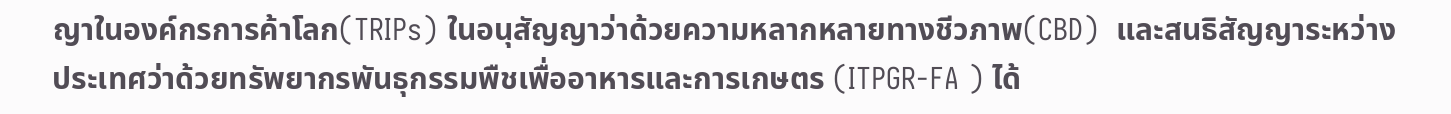ญาในองค์กรการค้าโลก(TRIPs) ในอนุสัญญาว่าด้วยความหลากหลายทางชีวภาพ(CBD)  และสนธิสัญญาระหว่างประเทศว่าด้วยทรัพยากรพันธุกรรมพืชเพื่ออาหารและการเกษตร (ITPGR-FA ) ได้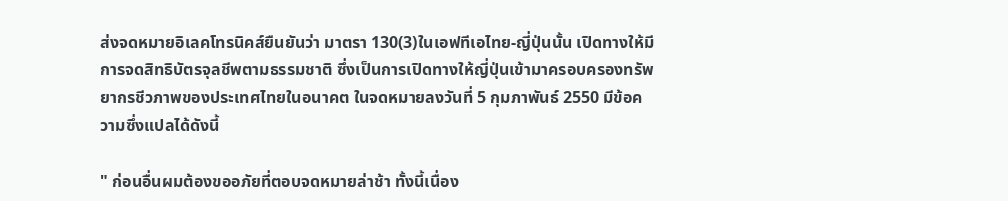ส่งจดหมายอิเลคโทรนิคส์ยืนยันว่า มาตรา 130(3)ในเอฟทีเอไทย-ญี่ปุ่นนั้น เปิดทางให้มีการจดสิทธิบัตรจุลชีพตามธรรมชาติ ซึ่งเป็นการเปิดทางให้ญี่ปุ่นเข้ามาครอบครองทรัพยากรชีวภาพของประเทศไทยในอนาคต ในจดหมายลงวันที่ 5 กุมภาพันธ์ 2550 มีข้อความซึ่งแปลได้ดังนี้

" ก่อนอื่นผมต้องขออภัยที่ตอบจดหมายล่าช้า ทั้งนี้เนื่อง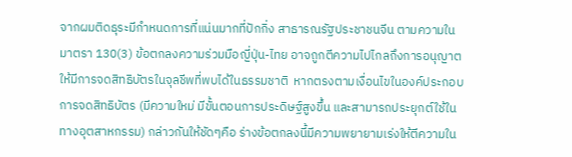จากผมติดธุระมีกำหนดการที่แน่นมากที่ปักกิ่ง สาธารณรัฐประชาชนจีน ตามความในมาตรา 130(3) ข้อตกลงความร่วมมือญี่ปุ่น-ไทย อาจถูกตีความไปไกลถึงการอนุญาตให้มีการจดสิทธิบัตรในจุลชีพที่พบได้ในธรรมชาติ  หากตรงตามเงื่อนไขในองค์ประกอบการจดสิทธิบัตร (มีความใหม่ มีขั้นตอนการประดิษฐ์สูงขึ้น และสามารถประยุกต์ใช้ในทางอุตสาหกรรม) กล่าวกันให้ชัดๆคือ ร่างข้อตกลงนี้มีความพยายามเร่งให้ตีความใน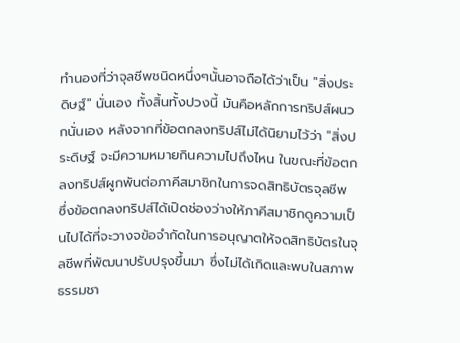ทำนองที่ว่าจุลชีพชนิดหนึ่งๆนั้นอาจถือได้ว่าเป็น "สิ่งประดิษฐ์" นั่นเอง ทั้งสิ้นทั้งปวงนี้ มันคือหลักการทริปส์ผนวกนั่นเอง หลังจากที่ข้อตกลงทริปส์ไม่ได้นิยามไว้ว่า "สิ่งประดิษฐ์ จะมีความหมายกินความไปถึงไหน ในขณะที่ข้อตกลงทริปส์ผูกพันต่อภาคีสมาชิกในการจดสิทธิบัตรจุลชีพ ซึ่งข้อตกลงทริปส์ได้เปิดช่องว่างให้ภาคีสมาชิกดูความเป็นไปได้ที่จะวางจข้อจำกัดในการอนุญาตให้จดสิทธิบัตรในจุลชีพที่พัฒนาปรับปรุงขึ้นมา ซึ่งไม่ได้เกิดและพบในสภาพธรรมชา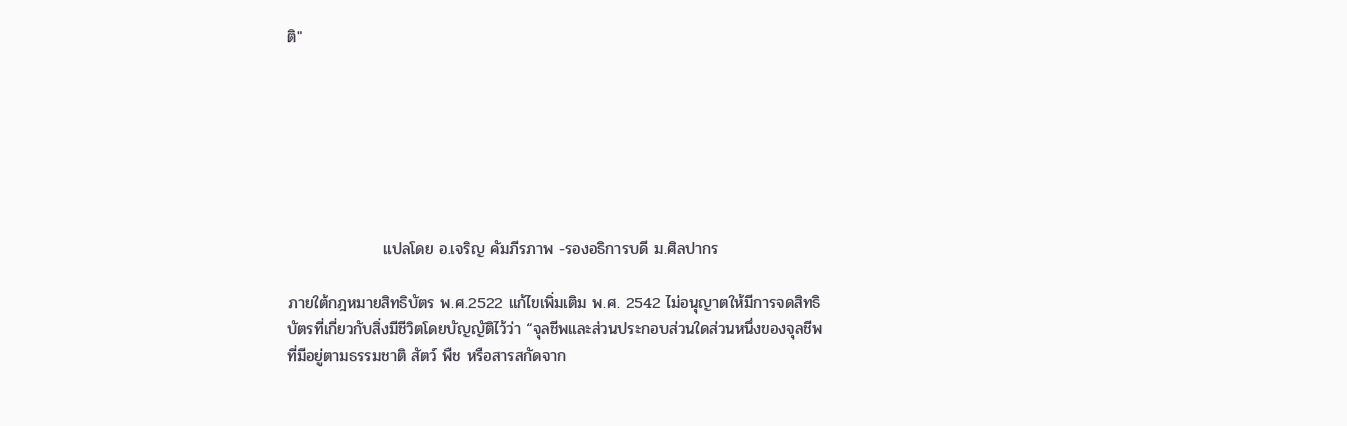ติ"







                 แปลโดย อ.เจริญ คัมภีรภาพ -รองอธิการบดี ม.ศิลปากร

ภายใต้กฎหมายสิทธิบัตร พ.ศ.2522 แก้ไขเพิ่มเติม พ.ศ. 2542 ไม่อนุญาตให้มีการจดสิทธิบัตรที่เกี่ยวกับสิ่งมีชีวิตโดยบัญญัติไว้ว่า “จุลชีพและส่วนประกอบส่วนใดส่วนหนึ่งของจุลชีพที่มีอยู่ตามธรรมชาติ สัตว์ พืช หรือสารสกัดจาก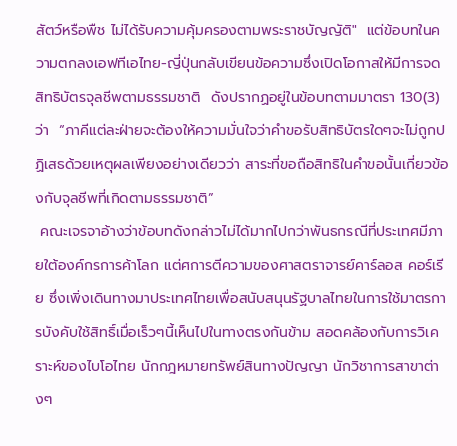สัตว์หรือพืช ไม่ได้รับความคุ้มครองตามพระราชบัญญัติ"  แต่ข้อบทในความตกลงเอฟทีเอไทย-ญี่ปุ่นกลับเขียนข้อความซึ่งเปิดโอกาสให้มีการจดสิทธิบัตรจุลชีพตามธรรมชาติ  ดังปรากฏอยู่ในข้อบทตามมาตรา 130(3) ว่า  “ภาคีแต่ละฝ่ายจะต้องให้ความมั่นใจว่าคำขอรับสิทธิบัตรใดๆจะไม่ถูกปฏิเสธด้วยเหตุผลเพียงอย่างเดียวว่า สาระที่ขอถือสิทธิในคำขอนั้นเกี่ยวข้องกับจุลชีพที่เกิดตามธรรมชาติ”
 คณะเจรจาอ้างว่าข้อบทดังกล่าวไม่ได้มากไปกว่าพันธกรณีที่ประเทศมีภายใต้องค์กรการค้าโลก แต่ศการตีความของศาสตราจารย์คาร์ลอส คอร์เรีย ซึ่งเพิ่งเดินทางมาประเทศไทยเพื่อสนับสนุนรัฐบาลไทยในการใช้มาตรการบังคับใช้สิทธิ์เมื่อเร็วๆนี้เห็นไปในทางตรงกันข้าม สอดคล้องกับการวิเคราะห์ของไบโอไทย นักกฎหมายทรัพย์สินทางปัญญา นักวิชาการสาขาต่างๆ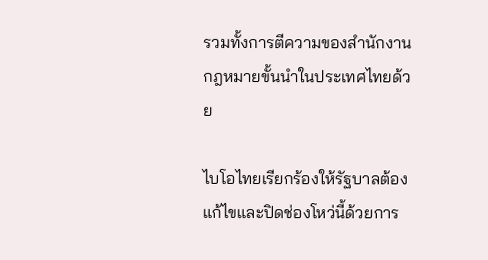รวมทั้งการตีความของสำนักงานกฎหมายขั้นนำในประเทศไทยด้วย

ไบโอไทยเรียกร้องให้รัฐบาลต้องแก้ไขและปิดช่องโหว่นี้ด้วยการ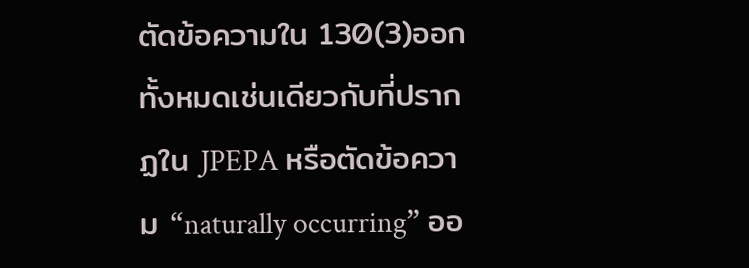ตัดข้อความใน 130(3)ออกทั้งหมดเช่นเดียวกับที่ปรากฏใน JPEPA หรือตัดข้อความ “naturally occurring” ออ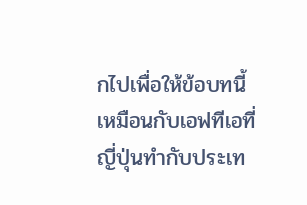กไปเพื่อให้ข้อบทนี้เหมือนกับเอฟทีเอที่ญี่ปุ่นทำกับประเท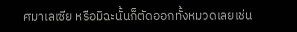ศมาเลเซีย หรือมิฉะนั้นก็ตัดออกทั้งหมวดเลยเช่น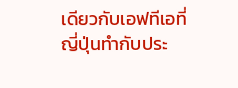เดียวกับเอฟทีเอที่ญี่ปุ่นทำกับประ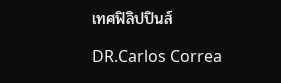เทศฟิลิปปินส์

DR.Carlos Correa